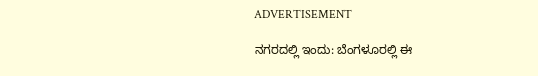ADVERTISEMENT

ನಗರದಲ್ಲಿ ಇಂದು: ಬೆಂಗಳೂರಲ್ಲಿ ಈ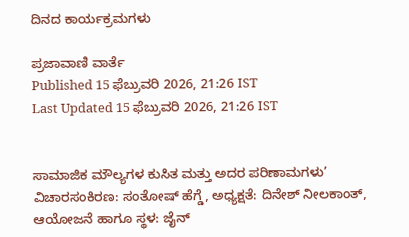ದಿನದ ಕಾರ್ಯಕ್ರಮಗಳು

ಪ್ರಜಾವಾಣಿ ವಾರ್ತೆ
Published 15 ಫೆಬ್ರುವರಿ 2026, 21:26 IST
Last Updated 15 ಫೆಬ್ರುವರಿ 2026, 21:26 IST


ಸಾಮಾಜಿಕ ಮೌಲ್ಯಗಳ ಕುಸಿತ ಮತ್ತು ಅದರ ಪರಿಣಾಮಗಳು’ ವಿಚಾರಸಂಕಿರಣ: ಸಂತೋಷ್ ಹೆಗ್ಡೆ, ಅಧ್ಯಕ್ಷತೆ: ದಿನೇಶ್ ನೀಲಕಾಂತ್, ಆಯೋಜನೆ ಹಾಗೂ ಸ್ಥಳ: ಜೈನ್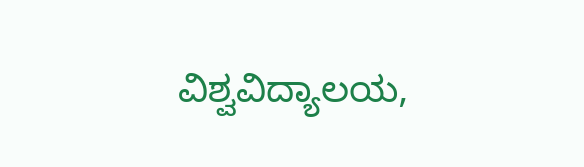ವಿಶ್ವವಿದ್ಯಾಲಯ,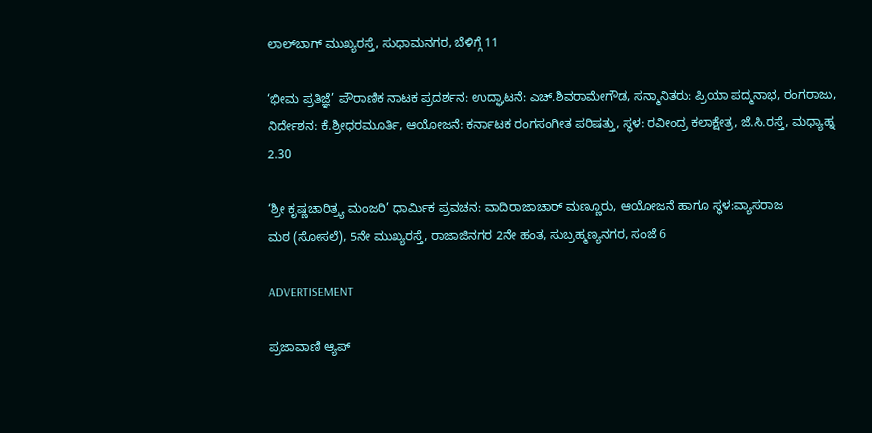ಲಾಲ್‌ಬಾಗ್ ಮುಖ್ಯರಸ್ತೆ, ಸುಧಾಮನಗರ, ಬೆಳಿಗ್ಗೆ 11

‘ಭೀಮ ಪ್ರತಿಜ್ಞೆ’ ಪೌರಾಣಿಕ ನಾಟಕ ಪ್ರದರ್ಶನ: ಉದ್ಘಾಟನೆ: ಎಚ್.ಶಿವರಾಮೇಗೌಡ, ಸನ್ಮಾನಿತರು: ಪ್ರಿಯಾ ಪದ್ಮನಾಭ, ರಂಗರಾಜು, ನಿರ್ದೇಶನ: ಕೆ.ಶ್ರೀಧರಮೂರ್ತಿ, ಆಯೋಜನೆ: ಕರ್ನಾಟಕ ರಂಗಸಂಗೀತ ಪರಿಷತ್ತು, ಸ್ಥಳ: ರವೀಂದ್ರ ಕಲಾಕ್ಷೇತ್ರ, ಜೆ.ಸಿ.ರಸ್ತೆ, ಮಧ್ಯಾಹ್ನ 2.30

‘ಶ್ರೀ ಕೃಷ್ಣಚಾರಿತ್ರ್ಯ ಮಂಜರಿ’ ಧಾರ್ಮಿಕ ಪ್ರವಚನ: ವಾದಿರಾಜಾಚಾರ್ ಮಣ್ಣೂರು, ಆಯೋಜನೆ ಹಾಗೂ ಸ್ಥಳ:ವ್ಯಾಸರಾಜ
ಮಠ (ಸೋಸಲೆ), 5ನೇ ಮುಖ್ಯರಸ್ತೆ, ರಾಜಾಜಿನಗರ 2ನೇ ಹಂತ, ಸುಬ್ರಹ್ಮಣ್ಯನಗರ, ಸಂಜೆ 6

ADVERTISEMENT

ಪ್ರಜಾವಾಣಿ ಆ್ಯಪ್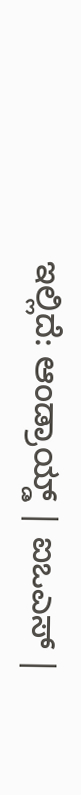ಇಲ್ಲಿದೆ: ಆಂಡ್ರಾಯ್ಡ್ | ಐಒಎಸ್ |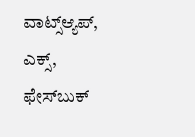ವಾಟ್ಸ್ಆ್ಯಪ್, ಎಕ್ಸ್, ಫೇಸ್‌ಬುಕ್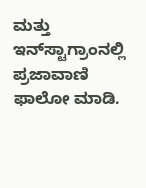ಮತ್ತು ಇನ್‌ಸ್ಟಾಗ್ರಾಂನಲ್ಲಿ ಪ್ರಜಾವಾಣಿ ಫಾಲೋ ಮಾಡಿ.